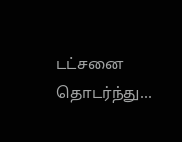டட்சனை தொடர்ந்து...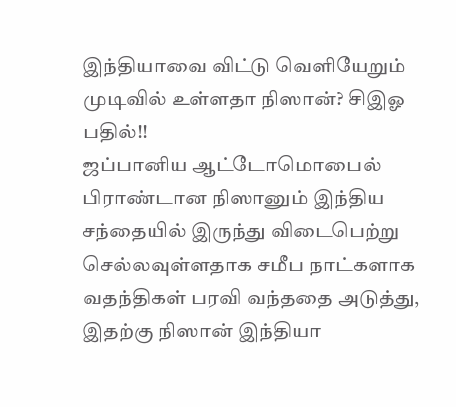இந்தியாவை விட்டு வெளியேறும் முடிவில் உள்ளதா நிஸான்? சிஇஓ பதில்!!
ஜப்பானிய ஆட்டோமொபைல் பிராண்டான நிஸானும் இந்திய சந்தையில் இருந்து விடைபெற்று செல்லவுள்ளதாக சமீப நாட்களாக வதந்திகள் பரவி வந்ததை அடுத்து, இதற்கு நிஸான் இந்தியா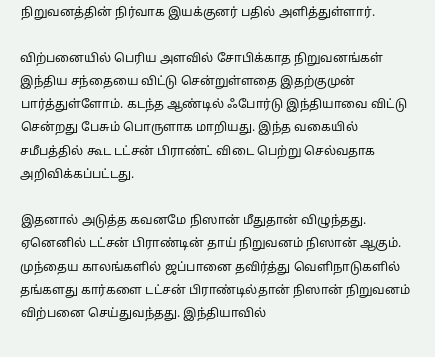நிறுவனத்தின் நிர்வாக இயக்குனர் பதில் அளித்துள்ளார்.

விற்பனையில் பெரிய அளவில் சோபிக்காத நிறுவனங்கள் இந்திய சந்தையை விட்டு சென்றுள்ளதை இதற்குமுன் பார்த்துள்ளோம். கடந்த ஆண்டில் ஃபோர்டு இந்தியாவை விட்டு சென்றது பேசும் பொருளாக மாறியது. இந்த வகையில் சமீபத்தில் கூட டட்சன் பிராண்ட் விடை பெற்று செல்வதாக அறிவிக்கப்பட்டது.

இதனால் அடுத்த கவனமே நிஸான் மீதுதான் விழுந்தது. ஏனெனில் டட்சன் பிராண்டின் தாய் நிறுவனம் நிஸான் ஆகும். முந்தைய காலங்களில் ஜப்பானை தவிர்த்து வெளிநாடுகளில் தங்களது கார்களை டட்சன் பிராண்டில்தான் நிஸான் நிறுவனம் விற்பனை செய்துவந்தது. இந்தியாவில்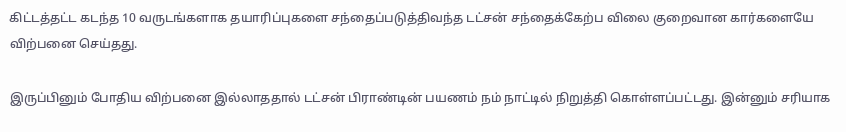கிட்டத்தட்ட கடந்த 10 வருடங்களாக தயாரிப்புகளை சந்தைப்படுத்திவந்த டட்சன் சந்தைக்கேற்ப விலை குறைவான கார்களையே விற்பனை செய்தது.

இருப்பினும் போதிய விற்பனை இல்லாததால் டட்சன் பிராண்டின் பயணம் நம் நாட்டில் நிறுத்தி கொள்ளப்பட்டது. இன்னும் சரியாக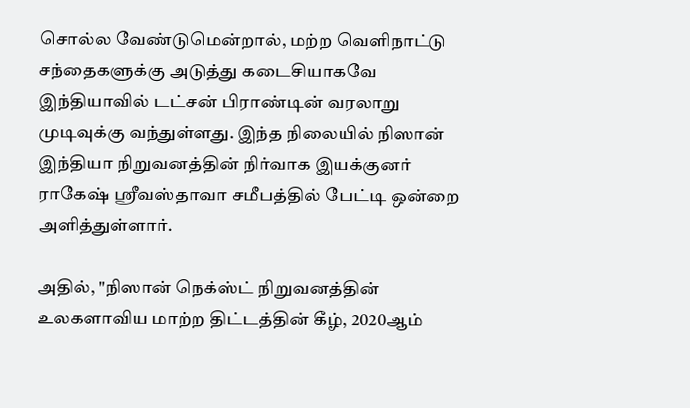சொல்ல வேண்டுமென்றால், மற்ற வெளிநாட்டு சந்தைகளுக்கு அடுத்து கடைசியாகவே இந்தியாவில் டட்சன் பிராண்டின் வரலாறு முடிவுக்கு வந்துள்ளது. இந்த நிலையில் நிஸான் இந்தியா நிறுவனத்தின் நிர்வாக இயக்குனர் ராகேஷ் ஸ்ரீவஸ்தாவா சமீபத்தில் பேட்டி ஒன்றை அளித்துள்ளார்.

அதில், "நிஸான் நெக்ஸ்ட் நிறுவனத்தின் உலகளாவிய மாற்ற திட்டத்தின் கீழ், 2020ஆம்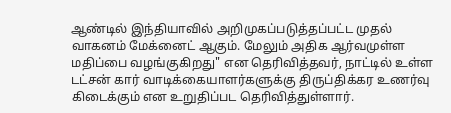ஆண்டில் இந்தியாவில் அறிமுகப்படுத்தப்பட்ட முதல் வாகனம் மேக்னைட் ஆகும். மேலும் அதிக ஆர்வமுள்ள மதிப்பை வழங்குகிறது" என தெரிவித்தவர், நாட்டில் உள்ள டட்சன் கார் வாடிக்கையாளர்களுக்கு திருப்திக்கர உணர்வு கிடைக்கும் என உறுதிப்பட தெரிவித்துள்ளார்.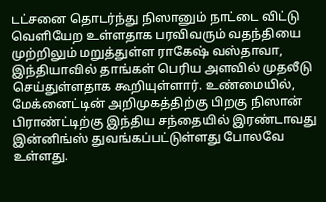டட்சனை தொடர்ந்து நிஸானும் நாட்டை விட்டு வெளியேற உள்ளதாக பரவிவரும் வதந்தியை முற்றிலும் மறுத்துள்ள ராகேஷ் வஸ்தாவா, இந்தியாவில் தாங்கள் பெரிய அளவில் முதலீடு செய்துள்ளதாக கூறியுள்ளார். உண்மையில், மேக்னைட்டின் அறிமுகத்திற்கு பிறகு நிஸான் பிராண்ட்டிற்கு இந்திய சந்தையில் இரண்டாவது இன்னிங்ஸ் துவங்கப்பட்டுள்ளது போலவே உள்ளது.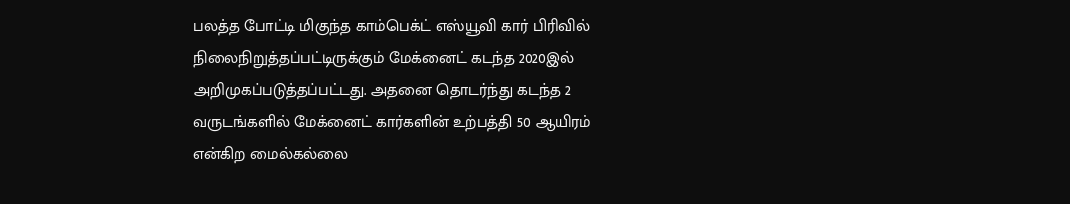பலத்த போட்டி மிகுந்த காம்பெக்ட் எஸ்யூவி கார் பிரிவில் நிலைநிறுத்தப்பட்டிருக்கும் மேக்னைட் கடந்த 2020இல் அறிமுகப்படுத்தப்பட்டது. அதனை தொடர்ந்து கடந்த 2 வருடங்களில் மேக்னைட் கார்களின் உற்பத்தி 50 ஆயிரம் என்கிற மைல்கல்லை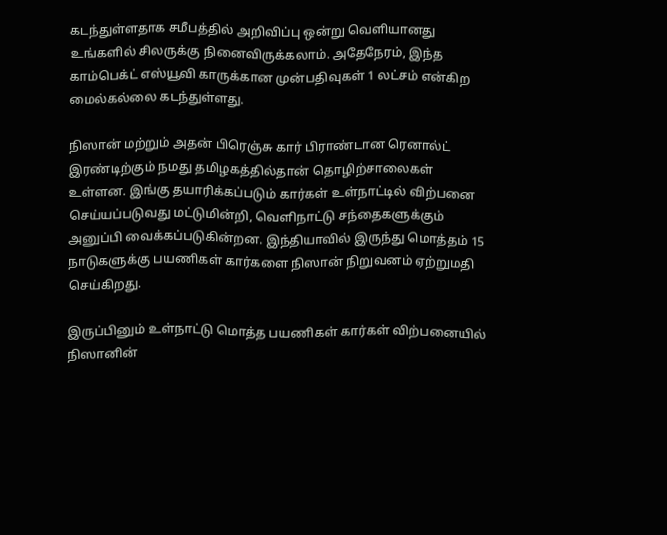கடந்துள்ளதாக சமீபத்தில் அறிவிப்பு ஒன்று வெளியானது உங்களில் சிலருக்கு நினைவிருக்கலாம். அதேநேரம், இந்த காம்பெக்ட் எஸ்யூவி காருக்கான முன்பதிவுகள் 1 லட்சம் என்கிற மைல்கல்லை கடந்துள்ளது.

நிஸான் மற்றும் அதன் பிரெஞ்சு கார் பிராண்டான ரெனால்ட் இரண்டிற்கும் நமது தமிழகத்தில்தான் தொழிற்சாலைகள் உள்ளன. இங்கு தயாரிக்கப்படும் கார்கள் உள்நாட்டில் விற்பனை செய்யப்படுவது மட்டுமின்றி, வெளிநாட்டு சந்தைகளுக்கும் அனுப்பி வைக்கப்படுகின்றன. இந்தியாவில் இருந்து மொத்தம் 15 நாடுகளுக்கு பயணிகள் கார்களை நிஸான் நிறுவனம் ஏற்றுமதி செய்கிறது.

இருப்பினும் உள்நாட்டு மொத்த பயணிகள் கார்கள் விற்பனையில் நிஸானின்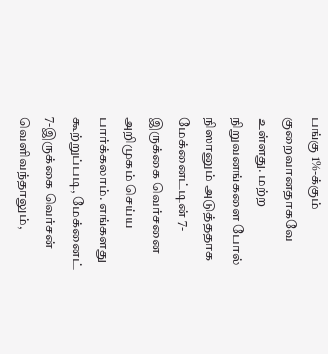பங்கு 1%-க்கும் குறைவானதாகவே உள்ளது. மற்ற நிறுவனங்களை போல் நிஸானும் அடுத்ததாக மேக்னைட்டின் 7-இருக்கை வெர்சனை அறிமுகம் செய்ய பார்க்கலாம். எங்களது கூற்றுப்படி, மேக்னைட் 7-இருக்கை வெர்சன் வெளிவந்தாலும்,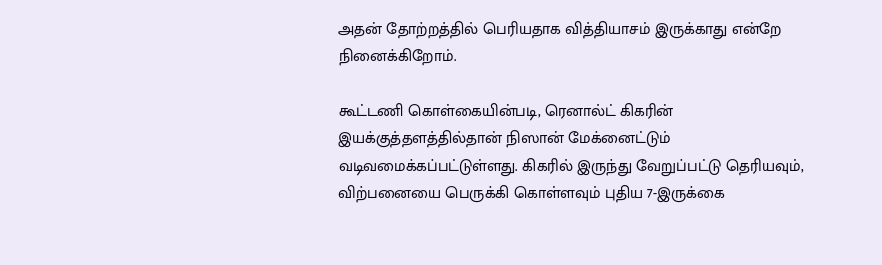அதன் தோற்றத்தில் பெரியதாக வித்தியாசம் இருக்காது என்றே நினைக்கிறோம்.

கூட்டணி கொள்கையின்படி, ரெனால்ட் கிகரின் இயக்குத்தளத்தில்தான் நிஸான் மேக்னைட்டும் வடிவமைக்கப்பட்டுள்ளது. கிகரில் இருந்து வேறுப்பட்டு தெரியவும், விற்பனையை பெருக்கி கொள்ளவும் புதிய 7-இருக்கை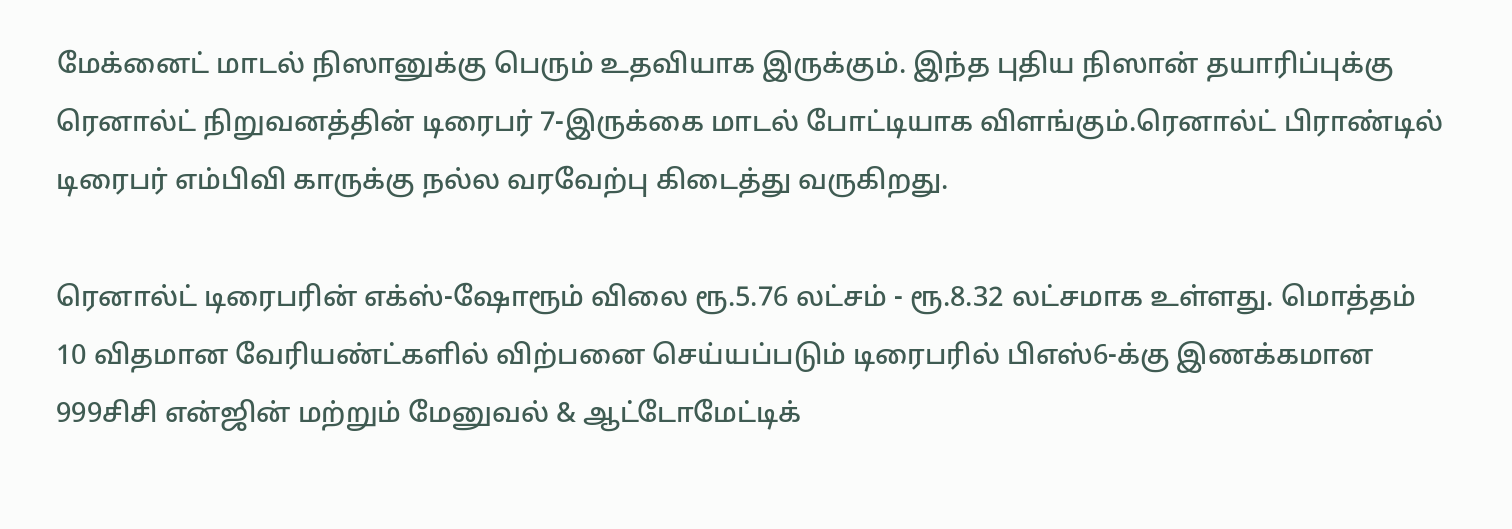மேக்னைட் மாடல் நிஸானுக்கு பெரும் உதவியாக இருக்கும். இந்த புதிய நிஸான் தயாரிப்புக்கு ரெனால்ட் நிறுவனத்தின் டிரைபர் 7-இருக்கை மாடல் போட்டியாக விளங்கும்.ரெனால்ட் பிராண்டில் டிரைபர் எம்பிவி காருக்கு நல்ல வரவேற்பு கிடைத்து வருகிறது.

ரெனால்ட் டிரைபரின் எக்ஸ்-ஷோரூம் விலை ரூ.5.76 லட்சம் - ரூ.8.32 லட்சமாக உள்ளது. மொத்தம் 10 விதமான வேரியண்ட்களில் விற்பனை செய்யப்படும் டிரைபரில் பிஎஸ்6-க்கு இணக்கமான 999சிசி என்ஜின் மற்றும் மேனுவல் & ஆட்டோமேட்டிக்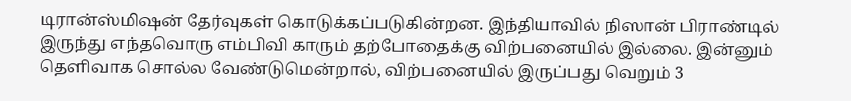டிரான்ஸ்மிஷன் தேர்வுகள் கொடுக்கப்படுகின்றன. இந்தியாவில் நிஸான் பிராண்டில் இருந்து எந்தவொரு எம்பிவி காரும் தற்போதைக்கு விற்பனையில் இல்லை. இன்னும் தெளிவாக சொல்ல வேண்டுமென்றால், விற்பனையில் இருப்பது வெறும் 3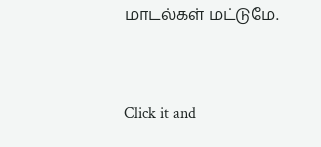மாடல்கள் மட்டுமே.


Click it and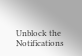Unblock the Notifications